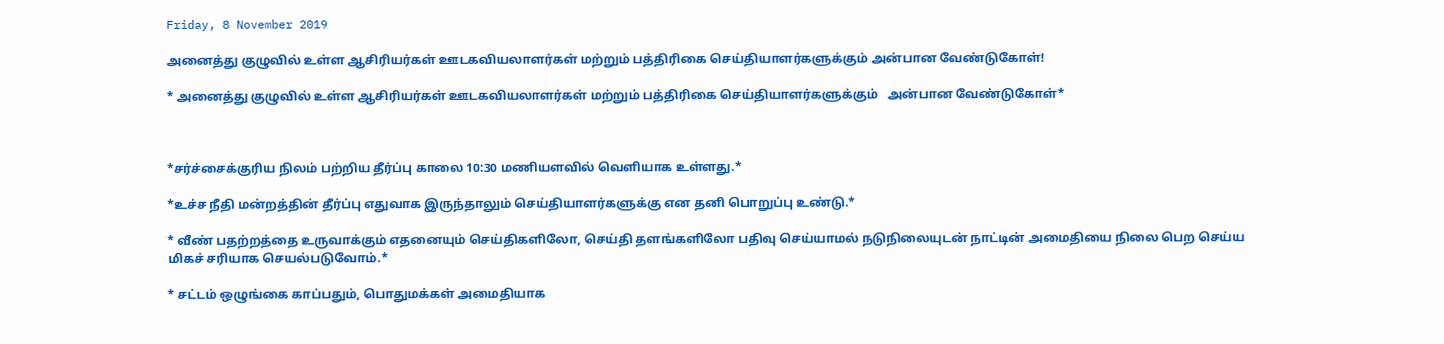Friday, 8 November 2019

அனைத்து குழுவில் உள்ள ஆசிரியர்கள் ஊடகவியலாளர்கள் மற்றும் பத்திரிகை செய்தியாளர்களுக்கும் அன்பான வேண்டுகோள்!

* அனைத்து குழுவில் உள்ள ஆசிரியர்கள் ஊடகவியலாளர்கள் மற்றும் பத்திரிகை செய்தியாளர்களுக்கும்   அன்பான வேண்டுகோள்*



*சர்ச்சைக்குரிய நிலம் பற்றிய தீர்ப்பு காலை 10:30 மணியளவில் வெளியாக உள்ளது.*

*உச்ச நீதி மன்றத்தின் தீர்ப்பு எதுவாக இருந்தாலும் செய்தியாளர்களுக்கு என தனி பொறுப்பு உண்டு.*

* வீண் பதற்றத்தை உருவாக்கும் எதனையும் செய்திகளிலோ, செய்தி தளங்களிலோ பதிவு செய்யாமல் நடுநிலையுடன் நாட்டின் அமைதியை நிலை பெற செய்ய மிகச் சரியாக செயல்படுவோம்.*

* சட்டம் ஒழுங்கை காப்பதும், பொதுமக்கள் அமைதியாக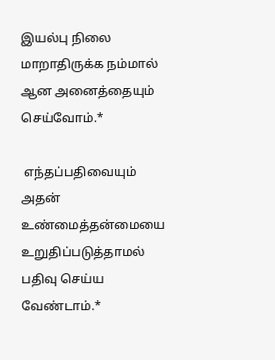இயல்பு நிலை மாறாதிருக்க நம்மால் ஆன அனைத்தையும் செய்வோம்.*

 எந்தப்பதிவையும் அதன் உண்மைத்தன்மையை உறுதிப்படுத்தாமல் பதிவு செய்ய வேண்டாம்.*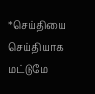*செய்தியை செய்தியாக மட்டுமே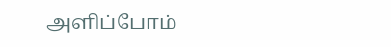அளிப்போம்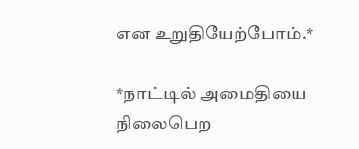என உறுதியேற்போம்.*

*நாட்டில் அமைதியை நிலைபெற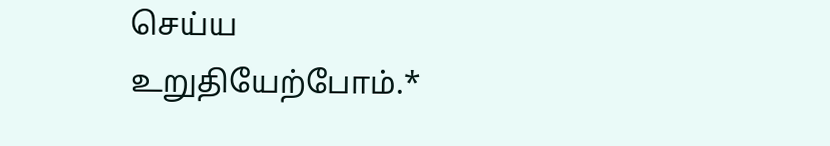செய்ய உறுதியேற்போம்.*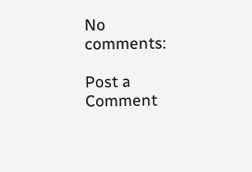No comments:

Post a Comment